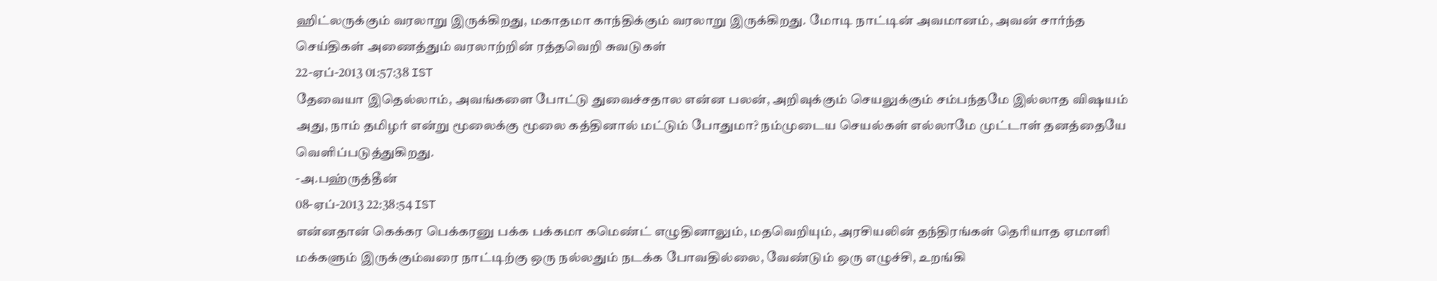ஹிட்லருக்கும் வரலாறு இருக்கிறது, மகாதமா காந்திக்கும் வரலாறு இருக்கிறது. மோடி நாட்டின் அவமானம், அவன் சார்ந்த செய்திகள் அணைத்தும் வரலாற்றின் ரத்தவெறி சுவடுகள்
22-ஏப்-2013 01:57:38 IST
தேவையா இதெல்லாம், அவங்களை போட்டு துவைச்சதால என்ன பலன், அறிவுக்கும் செயலுக்கும் சம்பந்தமே இல்லாத விஷயம் அது, நாம் தமிழர் என்று மூலைக்கு மூலை கத்தினால் மட்டும் போதுமா? நம்முடைய செயல்கள் எல்லாமே முட்டாள் தனத்தையே வெளிப்படுத்துகிறது.
-அ.பஹ்ருத்தீன்
08-ஏப்-2013 22:38:54 IST
என்னதான் கெக்கர பெக்கரனு பக்க பக்கமா கமெண்ட் எழுதினாலும், மதவெறியும், அரசியலின் தந்திரங்கள் தெரியாத ஏமாளி மக்களும் இருக்கும்வரை நாட்டிற்கு ஒரு நல்லதும் நடக்க போவதில்லை, வேண்டும் ஒரு எழுச்சி, உறங்கி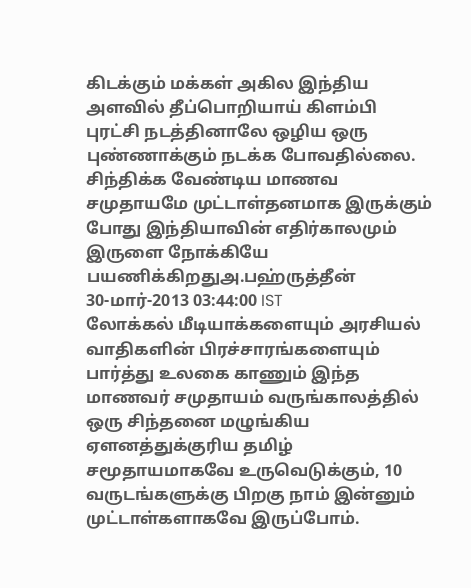கிடக்கும் மக்கள் அகில இந்திய அளவில் தீப்பொறியாய் கிளம்பி புரட்சி நடத்தினாலே ஒழிய ஒரு புண்ணாக்கும் நடக்க போவதில்லை. சிந்திக்க வேண்டிய மாணவ சமுதாயமே முட்டாள்தனமாக இருக்கும் போது இந்தியாவின் எதிர்காலமும் இருளை நோக்கியே பயணிக்கிறதுஅ.பஹ்ருத்தீன்
30-மார்-2013 03:44:00 IST
லோக்கல் மீடியாக்களையும் அரசியல் வாதிகளின் பிரச்சாரங்களையும் பார்த்து உலகை காணும் இந்த மாணவர் சமுதாயம் வருங்காலத்தில் ஒரு சிந்தனை மழுங்கிய ஏளனத்துக்குரிய தமிழ் சமூதாயமாகவே உருவெடுக்கும், 10 வருடங்களுக்கு பிறகு நாம் இன்னும் முட்டாள்களாகவே இருப்போம்.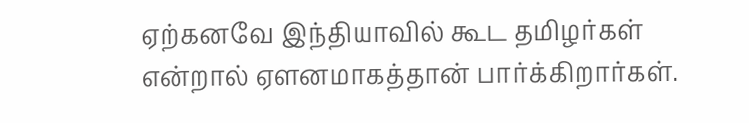ஏற்கனவே இந்தியாவில் கூட தமிழர்கள் என்றால் ஏளனமாகத்தான் பார்க்கிறார்கள்.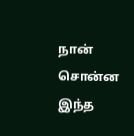நான் சொன்ன இந்த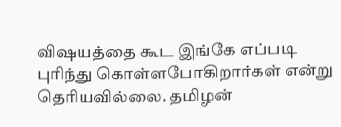விஷயத்தை கூட இங்கே எப்படி புரிந்து கொள்ளபோகிறார்கள் என்று தெரியவில்லை. தமிழன்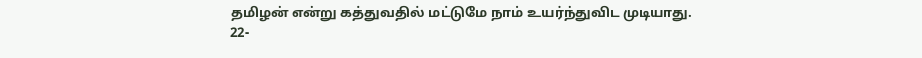தமிழன் என்று கத்துவதில் மட்டுமே நாம் உயர்ந்துவிட முடியாது.
22-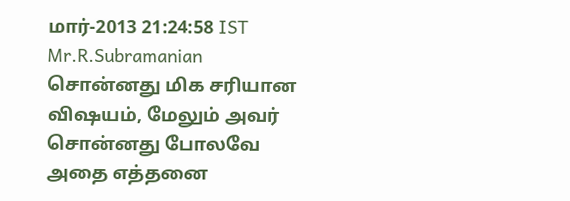மார்-2013 21:24:58 IST
Mr.R.Subramanian சொன்னது மிக சரியான விஷயம், மேலும் அவர் சொன்னது போலவே அதை எத்தனை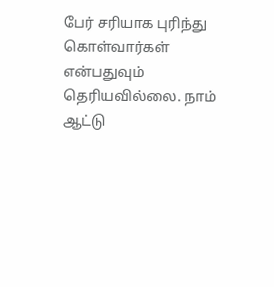பேர் சரியாக புரிந்து கொள்வார்கள் என்பதுவும் தெரியவில்லை. நாம் ஆட்டு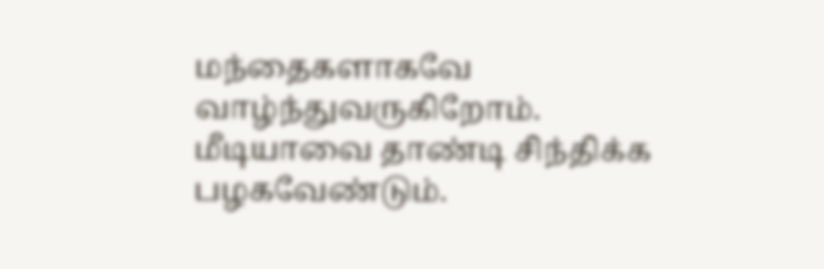மந்தைகளாகவே வாழ்ந்துவருகிறோம். மீடியாவை தாண்டி சிந்திக்க பழகவேண்டும்.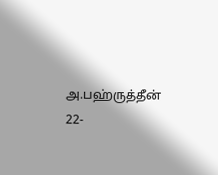அ.பஹ்ருத்தீன்
22-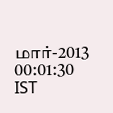மார்-2013 00:01:30 IST